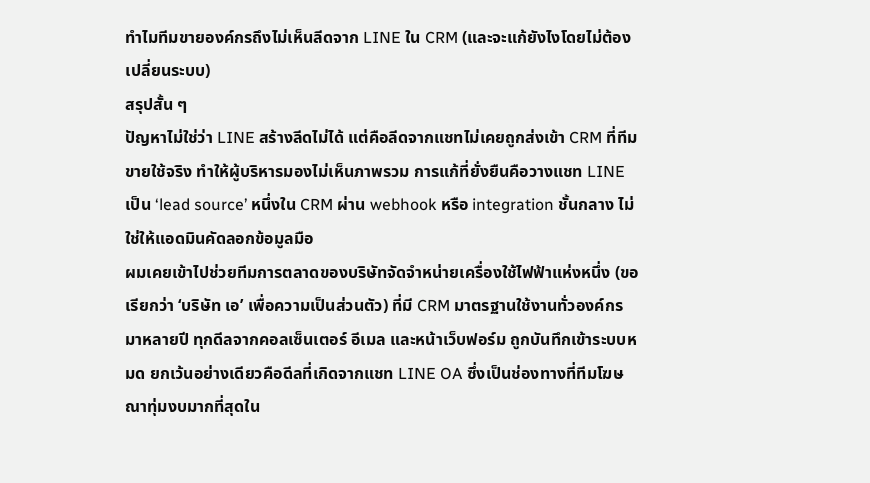ทำไมทีมขายองค์กรถึงไม่เห็นลีดจาก LINE ใน CRM (และจะแก้ยังไงโดยไม่ต้องเปลี่ยนระบบ)
สรุปสั้น ๆ
ปัญหาไม่ใช่ว่า LINE สร้างลีดไม่ได้ แต่คือลีดจากแชทไม่เคยถูกส่งเข้า CRM ที่ทีมขายใช้จริง ทำให้ผู้บริหารมองไม่เห็นภาพรวม การแก้ที่ยั่งยืนคือวางแชท LINE เป็น ‘lead source’ หนึ่งใน CRM ผ่าน webhook หรือ integration ชั้นกลาง ไม่ใช่ให้แอดมินคัดลอกข้อมูลมือ
ผมเคยเข้าไปช่วยทีมการตลาดของบริษัทจัดจำหน่ายเครื่องใช้ไฟฟ้าแห่งหนึ่ง (ขอเรียกว่า ‘บริษัท เอ’ เพื่อความเป็นส่วนตัว) ที่มี CRM มาตรฐานใช้งานทั่วองค์กรมาหลายปี ทุกดีลจากคอลเซ็นเตอร์ อีเมล และหน้าเว็บฟอร์ม ถูกบันทึกเข้าระบบหมด ยกเว้นอย่างเดียวคือดีลที่เกิดจากแชท LINE OA ซึ่งเป็นช่องทางที่ทีมโฆษณาทุ่มงบมากที่สุดใน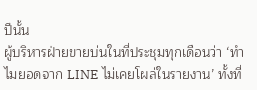ปีนั้น
ผู้บริหารฝ่ายขายบ่นในที่ประชุมทุกเดือนว่า ‘ทำไมยอดจาก LINE ไม่เคยโผล่ในรายงาน’ ทั้งที่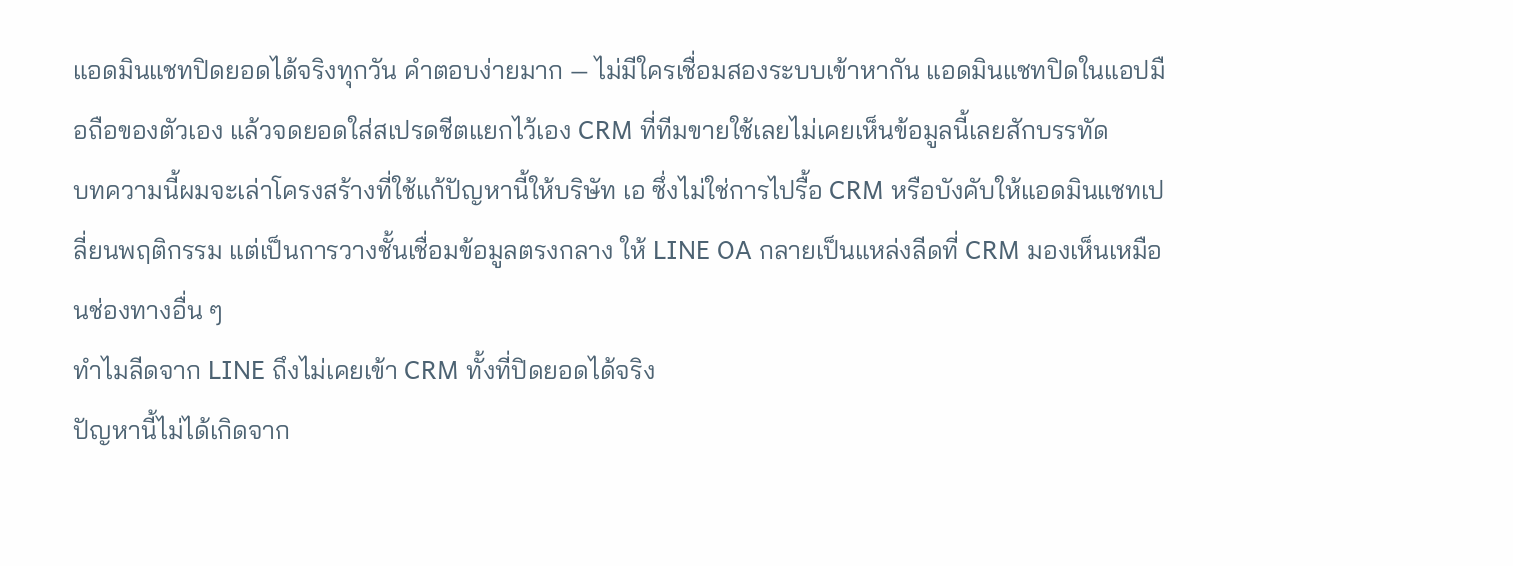แอดมินแชทปิดยอดได้จริงทุกวัน คำตอบง่ายมาก — ไม่มีใครเชื่อมสองระบบเข้าหากัน แอดมินแชทปิดในแอปมือถือของตัวเอง แล้วจดยอดใส่สเปรดชีตแยกไว้เอง CRM ที่ทีมขายใช้เลยไม่เคยเห็นข้อมูลนี้เลยสักบรรทัด
บทความนี้ผมจะเล่าโครงสร้างที่ใช้แก้ปัญหานี้ให้บริษัท เอ ซึ่งไม่ใช่การไปรื้อ CRM หรือบังคับให้แอดมินแชทเปลี่ยนพฤติกรรม แต่เป็นการวางชั้นเชื่อมข้อมูลตรงกลาง ให้ LINE OA กลายเป็นแหล่งลีดที่ CRM มองเห็นเหมือนช่องทางอื่น ๆ
ทำไมลีดจาก LINE ถึงไม่เคยเข้า CRM ทั้งที่ปิดยอดได้จริง
ปัญหานี้ไม่ได้เกิดจาก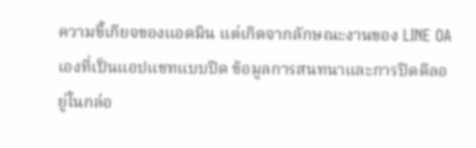ความขี้เกียจของแอดมิน แต่เกิดจากลักษณะงานของ LINE OA เองที่เป็นแอปแชทแบบปิด ข้อมูลการสนทนาและการปิดดีลอยู่ในกล่อ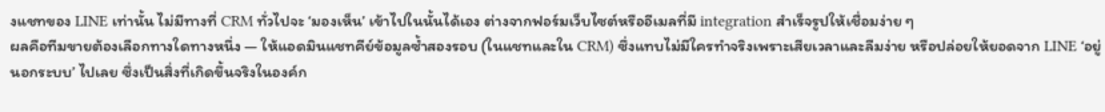งแชทของ LINE เท่านั้น ไม่มีทางที่ CRM ทั่วไปจะ ‘มองเห็น’ เข้าไปในนั้นได้เอง ต่างจากฟอร์มเว็บไซต์หรืออีเมลที่มี integration สำเร็จรูปให้เชื่อมง่าย ๆ
ผลคือทีมขายต้องเลือกทางใดทางหนึ่ง — ให้แอดมินแชทคีย์ข้อมูลซ้ำสองรอบ (ในแชทและใน CRM) ซึ่งแทบไม่มีใครทำจริงเพราะเสียเวลาและลืมง่าย หรือปล่อยให้ยอดจาก LINE ‘อยู่นอกระบบ’ ไปเลย ซึ่งเป็นสิ่งที่เกิดขึ้นจริงในองค์ก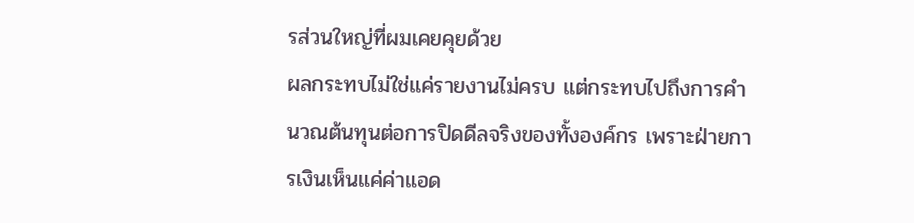รส่วนใหญ่ที่ผมเคยคุยด้วย
ผลกระทบไม่ใช่แค่รายงานไม่ครบ แต่กระทบไปถึงการคำนวณต้นทุนต่อการปิดดีลจริงของทั้งองค์กร เพราะฝ่ายการเงินเห็นแค่ค่าแอด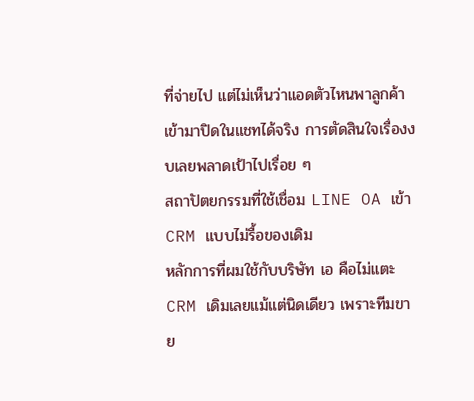ที่จ่ายไป แต่ไม่เห็นว่าแอดตัวไหนพาลูกค้าเข้ามาปิดในแชทได้จริง การตัดสินใจเรื่องงบเลยพลาดเป้าไปเรื่อย ๆ
สถาปัตยกรรมที่ใช้เชื่อม LINE OA เข้า CRM แบบไม่รื้อของเดิม
หลักการที่ผมใช้กับบริษัท เอ คือไม่แตะ CRM เดิมเลยแม้แต่นิดเดียว เพราะทีมขาย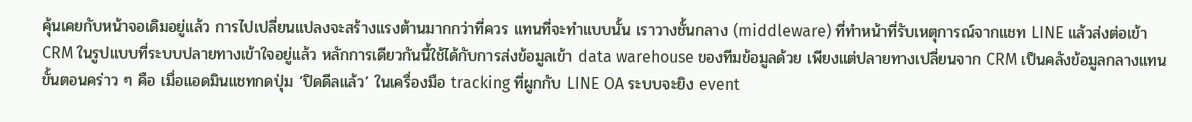คุ้นเคยกับหน้าจอเดิมอยู่แล้ว การไปเปลี่ยนแปลงจะสร้างแรงต้านมากกว่าที่ควร แทนที่จะทำแบบนั้น เราวางชั้นกลาง (middleware) ที่ทำหน้าที่รับเหตุการณ์จากแชท LINE แล้วส่งต่อเข้า CRM ในรูปแบบที่ระบบปลายทางเข้าใจอยู่แล้ว หลักการเดียวกันนี้ใช้ได้กับการส่งข้อมูลเข้า data warehouse ของทีมข้อมูลด้วย เพียงแต่ปลายทางเปลี่ยนจาก CRM เป็นคลังข้อมูลกลางแทน
ขั้นตอนคร่าว ๆ คือ เมื่อแอดมินแชทกดปุ่ม ‘ปิดดีลแล้ว’ ในเครื่องมือ tracking ที่ผูกกับ LINE OA ระบบจะยิง event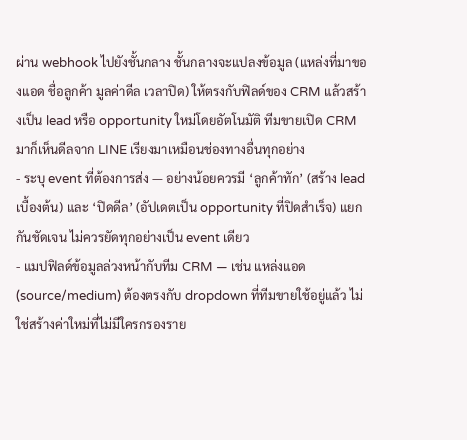ผ่าน webhook ไปยังชั้นกลาง ชั้นกลางจะแปลงข้อมูล (แหล่งที่มาของแอด ชื่อลูกค้า มูลค่าดีล เวลาปิด) ให้ตรงกับฟิลด์ของ CRM แล้วสร้างเป็น lead หรือ opportunity ใหม่โดยอัตโนมัติ ทีมขายเปิด CRM มาก็เห็นดีลจาก LINE เรียงมาเหมือนช่องทางอื่นทุกอย่าง
- ระบุ event ที่ต้องการส่ง — อย่างน้อยควรมี ‘ลูกค้าทัก’ (สร้าง lead เบื้องต้น) และ ‘ปิดดีล’ (อัปเดตเป็น opportunity ที่ปิดสำเร็จ) แยกกันชัดเจน ไม่ควรยัดทุกอย่างเป็น event เดียว
- แมปฟิลด์ข้อมูลล่วงหน้ากับทีม CRM — เช่น แหล่งแอด (source/medium) ต้องตรงกับ dropdown ที่ทีมขายใช้อยู่แล้ว ไม่ใช่สร้างค่าใหม่ที่ไม่มีใครกรองราย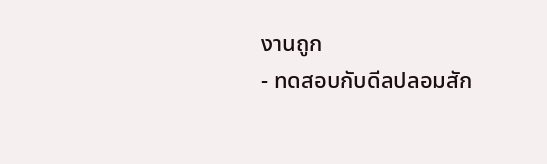งานถูก
- ทดสอบกับดีลปลอมสัก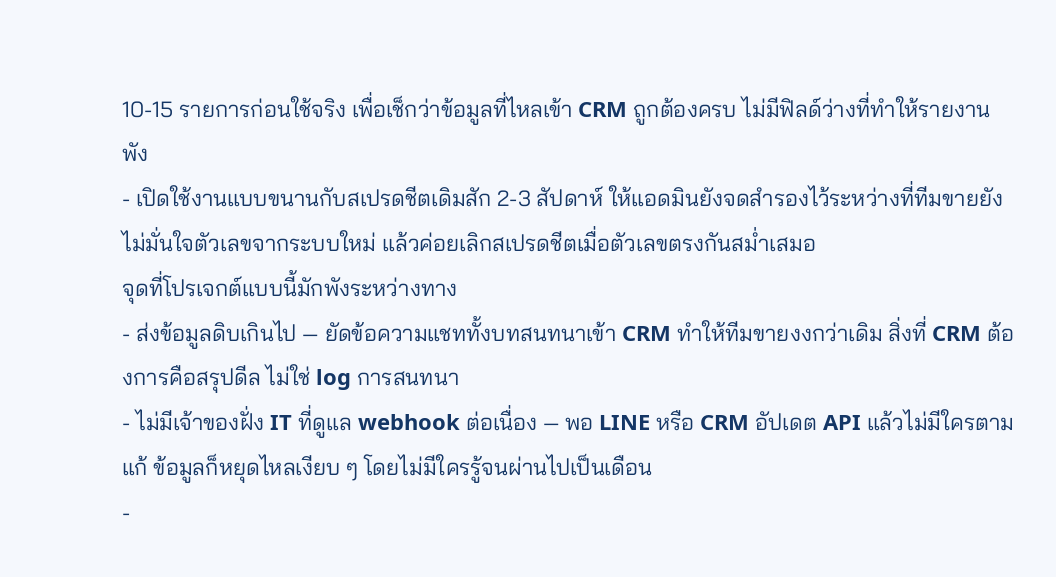10-15 รายการก่อนใช้จริง เพื่อเช็กว่าข้อมูลที่ไหลเข้า CRM ถูกต้องครบ ไม่มีฟิลด์ว่างที่ทำให้รายงานพัง
- เปิดใช้งานแบบขนานกับสเปรดชีตเดิมสัก 2-3 สัปดาห์ ให้แอดมินยังจดสำรองไว้ระหว่างที่ทีมขายยังไม่มั่นใจตัวเลขจากระบบใหม่ แล้วค่อยเลิกสเปรดชีตเมื่อตัวเลขตรงกันสม่ำเสมอ
จุดที่โปรเจกต์แบบนี้มักพังระหว่างทาง
- ส่งข้อมูลดิบเกินไป — ยัดข้อความแชททั้งบทสนทนาเข้า CRM ทำให้ทีมขายงงกว่าเดิม สิ่งที่ CRM ต้องการคือสรุปดีล ไม่ใช่ log การสนทนา
- ไม่มีเจ้าของฝั่ง IT ที่ดูแล webhook ต่อเนื่อง — พอ LINE หรือ CRM อัปเดต API แล้วไม่มีใครตามแก้ ข้อมูลก็หยุดไหลเงียบ ๆ โดยไม่มีใครรู้จนผ่านไปเป็นเดือน
-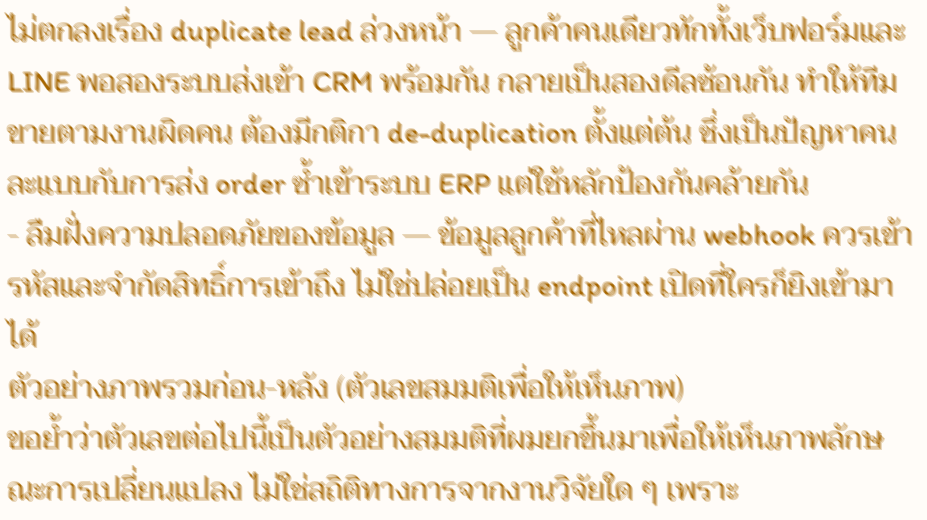ไม่ตกลงเรื่อง duplicate lead ล่วงหน้า — ลูกค้าคนเดียวทักทั้งเว็บฟอร์มและ LINE พอสองระบบส่งเข้า CRM พร้อมกัน กลายเป็นสองดีลซ้อนกัน ทำให้ทีมขายตามงานผิดคน ต้องมีกติกา de-duplication ตั้งแต่ต้น ซึ่งเป็นปัญหาคนละแบบกับการส่ง order ซ้ำเข้าระบบ ERP แต่ใช้หลักป้องกันคล้ายกัน
- ลืมฝั่งความปลอดภัยของข้อมูล — ข้อมูลลูกค้าที่ไหลผ่าน webhook ควรเข้ารหัสและจำกัดสิทธิ์การเข้าถึง ไม่ใช่ปล่อยเป็น endpoint เปิดที่ใครก็ยิงเข้ามาได้
ตัวอย่างภาพรวมก่อน-หลัง (ตัวเลขสมมติเพื่อให้เห็นภาพ)
ขอย้ำว่าตัวเลขต่อไปนี้เป็นตัวอย่างสมมติที่ผมยกขึ้นมาเพื่อให้เห็นภาพลักษณะการเปลี่ยนแปลง ไม่ใช่สถิติทางการจากงานวิจัยใด ๆ เพราะ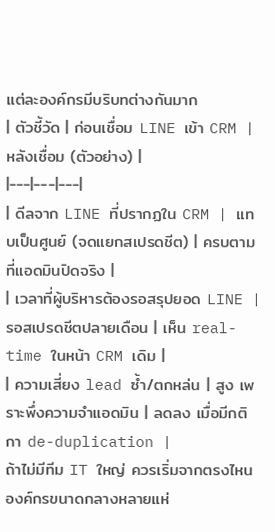แต่ละองค์กรมีบริบทต่างกันมาก
| ตัวชี้วัด | ก่อนเชื่อม LINE เข้า CRM | หลังเชื่อม (ตัวอย่าง) |
|---|---|---|
| ดีลจาก LINE ที่ปรากฏใน CRM | แทบเป็นศูนย์ (จดแยกสเปรดชีต) | ครบตามที่แอดมินปิดจริง |
| เวลาที่ผู้บริหารต้องรอสรุปยอด LINE | รอสเปรดชีตปลายเดือน | เห็น real-time ในหน้า CRM เดิม |
| ความเสี่ยง lead ซ้ำ/ตกหล่น | สูง เพราะพึ่งความจำแอดมิน | ลดลง เมื่อมีกติกา de-duplication |
ถ้าไม่มีทีม IT ใหญ่ ควรเริ่มจากตรงไหน
องค์กรขนาดกลางหลายแห่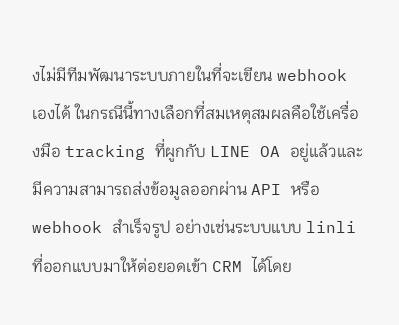งไม่มีทีมพัฒนาระบบภายในที่จะเขียน webhook เองได้ ในกรณีนี้ทางเลือกที่สมเหตุสมผลคือใช้เครื่องมือ tracking ที่ผูกกับ LINE OA อยู่แล้วและมีความสามารถส่งข้อมูลออกผ่าน API หรือ webhook สำเร็จรูป อย่างเช่นระบบแบบ linli ที่ออกแบบมาให้ต่อยอดเข้า CRM ได้โดย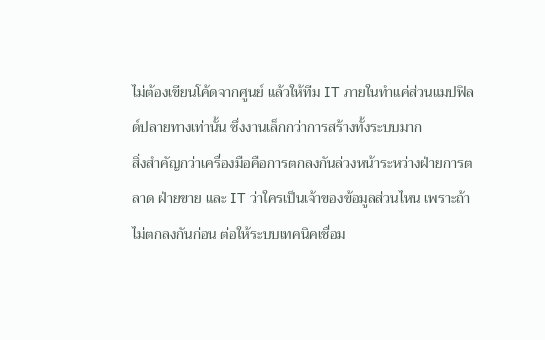ไม่ต้องเขียนโค้ดจากศูนย์ แล้วให้ทีม IT ภายในทำแค่ส่วนแมปฟิลด์ปลายทางเท่านั้น ซึ่งงานเล็กกว่าการสร้างทั้งระบบมาก
สิ่งสำคัญกว่าเครื่องมือคือการตกลงกันล่วงหน้าระหว่างฝ่ายการตลาด ฝ่ายขาย และ IT ว่าใครเป็นเจ้าของข้อมูลส่วนไหน เพราะถ้าไม่ตกลงกันก่อน ต่อให้ระบบเทคนิคเชื่อม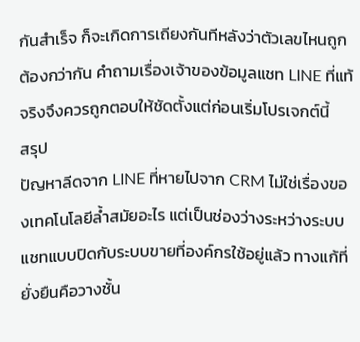กันสำเร็จ ก็จะเกิดการเถียงกันทีหลังว่าตัวเลขไหนถูกต้องกว่ากัน คำถามเรื่องเจ้าของข้อมูลแชท LINE ที่แท้จริงจึงควรถูกตอบให้ชัดตั้งแต่ก่อนเริ่มโปรเจกต์นี้
สรุป
ปัญหาลีดจาก LINE ที่หายไปจาก CRM ไม่ใช่เรื่องของเทคโนโลยีล้ำสมัยอะไร แต่เป็นช่องว่างระหว่างระบบแชทแบบปิดกับระบบขายที่องค์กรใช้อยู่แล้ว ทางแก้ที่ยั่งยืนคือวางชั้น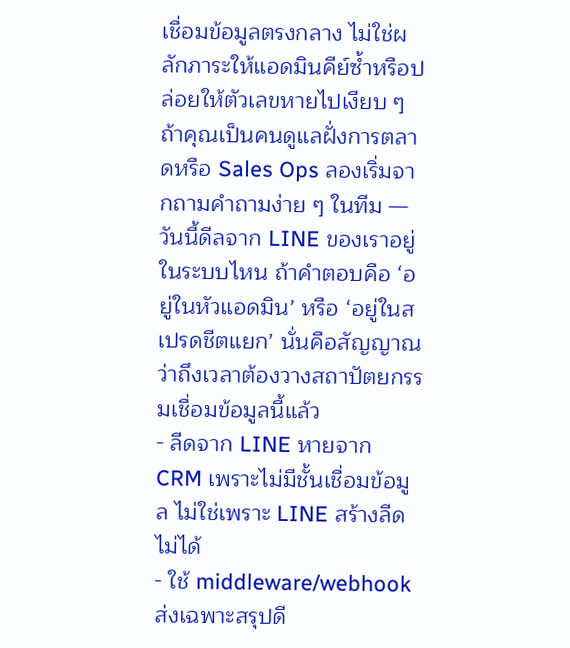เชื่อมข้อมูลตรงกลาง ไม่ใช่ผลักภาระให้แอดมินคีย์ซ้ำหรือปล่อยให้ตัวเลขหายไปเงียบ ๆ
ถ้าคุณเป็นคนดูแลฝั่งการตลาดหรือ Sales Ops ลองเริ่มจากถามคำถามง่าย ๆ ในทีม — วันนี้ดีลจาก LINE ของเราอยู่ในระบบไหน ถ้าคำตอบคือ ‘อยู่ในหัวแอดมิน’ หรือ ‘อยู่ในสเปรดชีตแยก’ นั่นคือสัญญาณว่าถึงเวลาต้องวางสถาปัตยกรรมเชื่อมข้อมูลนี้แล้ว
- ลีดจาก LINE หายจาก CRM เพราะไม่มีชั้นเชื่อมข้อมูล ไม่ใช่เพราะ LINE สร้างลีดไม่ได้
- ใช้ middleware/webhook ส่งเฉพาะสรุปดี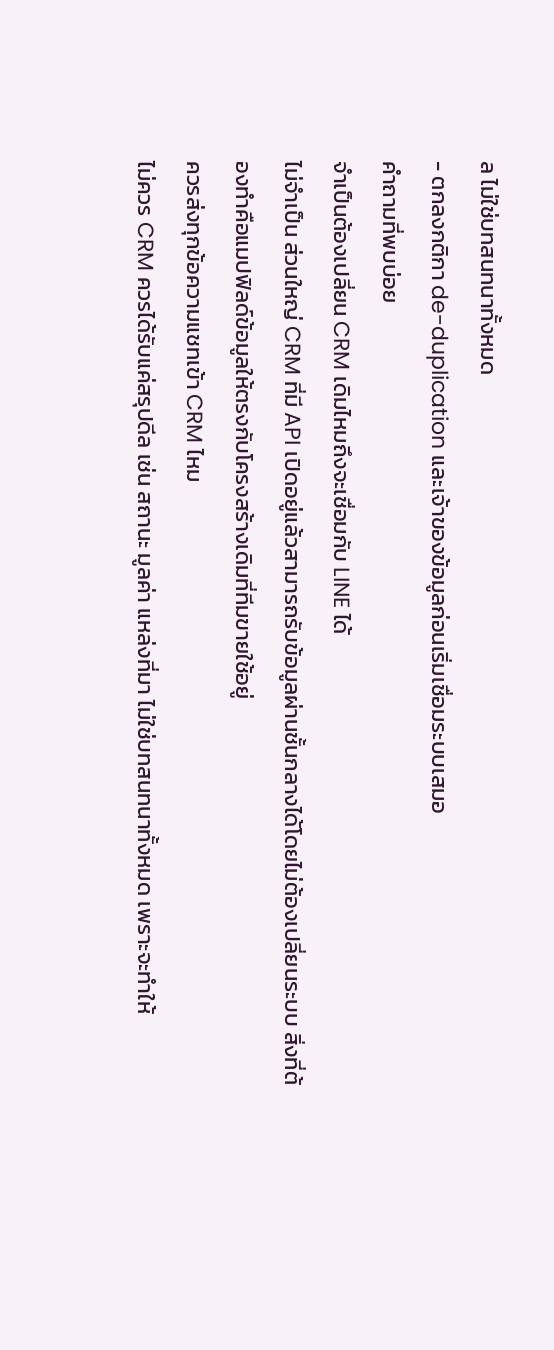ล ไม่ใช่บทสนทนาทั้งหมด
- ตกลงกติกา de-duplication และเจ้าของข้อมูลก่อนเริ่มเชื่อมระบบเสมอ
คำถามที่พบบ่อย
จำเป็นต้องเปลี่ยน CRM เดิมไหมถึงจะเชื่อมกับ LINE ได้
ไม่จำเป็น ส่วนใหญ่ CRM ที่มี API เปิดอยู่แล้วสามารถรับข้อมูลผ่านชั้นกลางได้โดยไม่ต้องเปลี่ยนระบบ สิ่งที่ต้องทำคือแมปฟิลด์ข้อมูลให้ตรงกับโครงสร้างเดิมที่ทีมขายใช้อยู่
ควรส่งทุกข้อความแชทเข้า CRM ไหม
ไม่ควร CRM ควรได้รับแค่สรุปดีล เช่น สถานะ มูลค่า แหล่งที่มา ไม่ใช่บทสนทนาทั้งหมด เพราะจะทำให้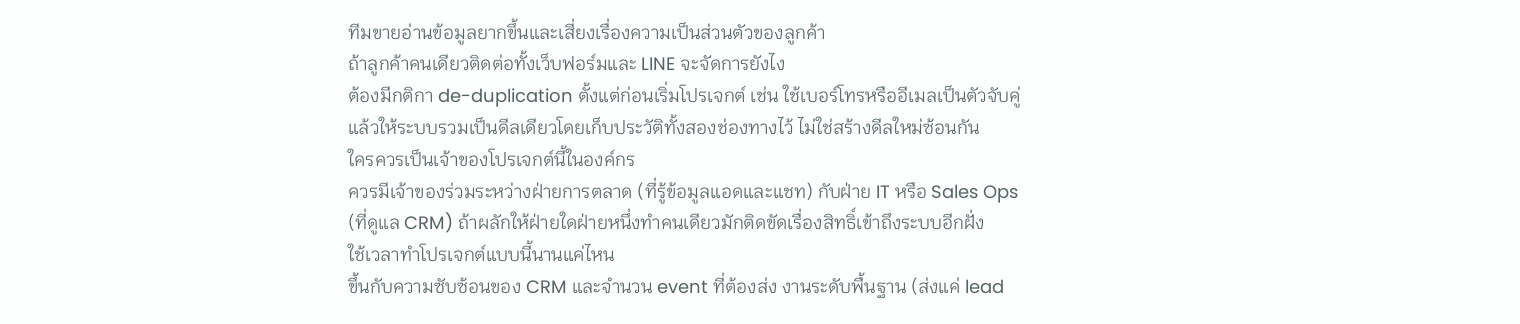ทีมขายอ่านข้อมูลยากขึ้นและเสี่ยงเรื่องความเป็นส่วนตัวของลูกค้า
ถ้าลูกค้าคนเดียวติดต่อทั้งเว็บฟอร์มและ LINE จะจัดการยังไง
ต้องมีกติกา de-duplication ตั้งแต่ก่อนเริ่มโปรเจกต์ เช่น ใช้เบอร์โทรหรืออีเมลเป็นตัวจับคู่ แล้วให้ระบบรวมเป็นดีลเดียวโดยเก็บประวัติทั้งสองช่องทางไว้ ไม่ใช่สร้างดีลใหม่ซ้อนกัน
ใครควรเป็นเจ้าของโปรเจกต์นี้ในองค์กร
ควรมีเจ้าของร่วมระหว่างฝ่ายการตลาด (ที่รู้ข้อมูลแอดและแชท) กับฝ่าย IT หรือ Sales Ops (ที่ดูแล CRM) ถ้าผลักให้ฝ่ายใดฝ่ายหนึ่งทำคนเดียวมักติดขัดเรื่องสิทธิ์เข้าถึงระบบอีกฝั่ง
ใช้เวลาทำโปรเจกต์แบบนี้นานแค่ไหน
ขึ้นกับความซับซ้อนของ CRM และจำนวน event ที่ต้องส่ง งานระดับพื้นฐาน (ส่งแค่ lead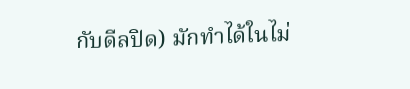กับดีลปิด) มักทำได้ในไม่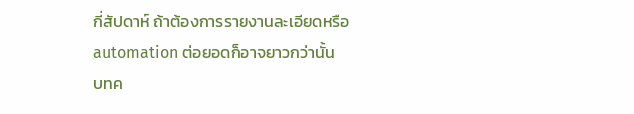กี่สัปดาห์ ถ้าต้องการรายงานละเอียดหรือ automation ต่อยอดก็อาจยาวกว่านั้น
บทค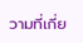วามที่เกี่ย